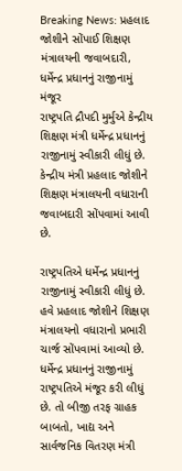Breaking News: પ્રહલાદ જોશીને સોંપાઈ શિક્ષણ મંત્રાલયની જવાબદારી, ધર્મેન્દ્ર પ્રધાનનું રાજીનામું મંજૂર
રાષ્ટ્રપતિ દ્રૌપદી મુર્મુએ કેન્દ્રીય શિક્ષણ મંત્રી ધર્મેન્દ્ર પ્રધાનનું રાજીનામું સ્વીકારી લીધું છે. કેન્દ્રીય મંત્રી પ્રહલાદ જોશીને શિક્ષણ મંત્રાલયની વધારાની જવાબદારી સોંપવામાં આવી છે.

રાષ્ટ્રપતિએ ધર્મેન્દ્ર પ્રધાનનું રાજીનામું સ્વીકારી લીધું છે. હવે પ્રહલાદ જોશીને શિક્ષણ મંત્રાલયનો વધારાનો પ્રભારી ચાર્જ સોંપવામાં આવ્યો છે. ધર્મેન્દ્ર પ્રધાનનું રાજીનામું રાષ્ટ્રપતિએ મંજૂર કરી લીધું છે. તો બીજી તરફ ગ્રાહક બાબતો, ખાદ્ય અને સાર્વજનિક વિતરણ મંત્રી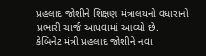પ્રહલાદ જોશીને શિક્ષણ મંત્રાલયનો વધારાનો પ્રભારી ચાર્જ આપવામાં આવ્યો છે.
કેબિનેટ મંત્રી પ્રહલાદ જોશીને નવા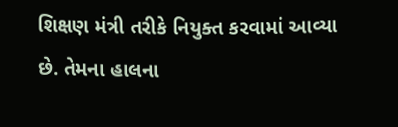શિક્ષણ મંત્રી તરીકે નિયુક્ત કરવામાં આવ્યા છે. તેમના હાલના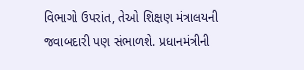વિભાગો ઉપરાંત, તેઓ શિક્ષણ મંત્રાલયની જવાબદારી પણ સંભાળશે. પ્રધાનમંત્રીની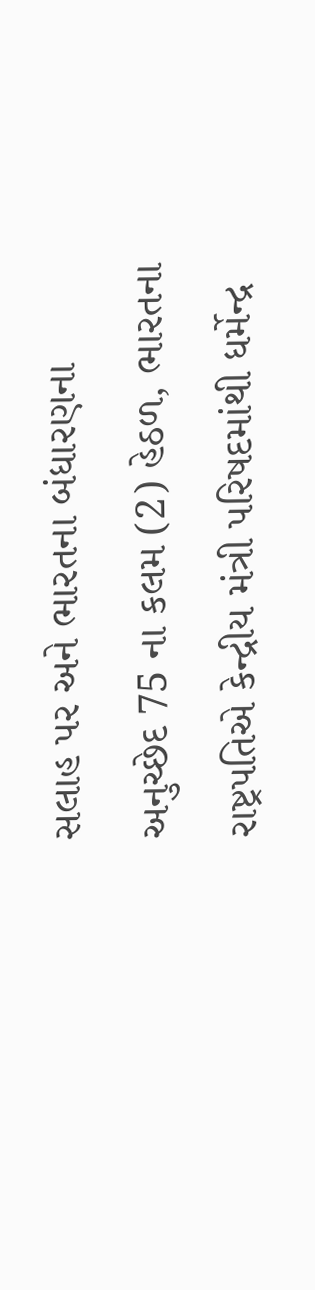સલાહ પર અને ભારતના બંધારણના અનુચ્છેદ 75 ના કલમ (2) હેઠળ, ભારતના રાષ્ટ્રપતિએ કેન્દ્રીય મંત્રી પરિષદમાંથી ધર્મેન્દ્ર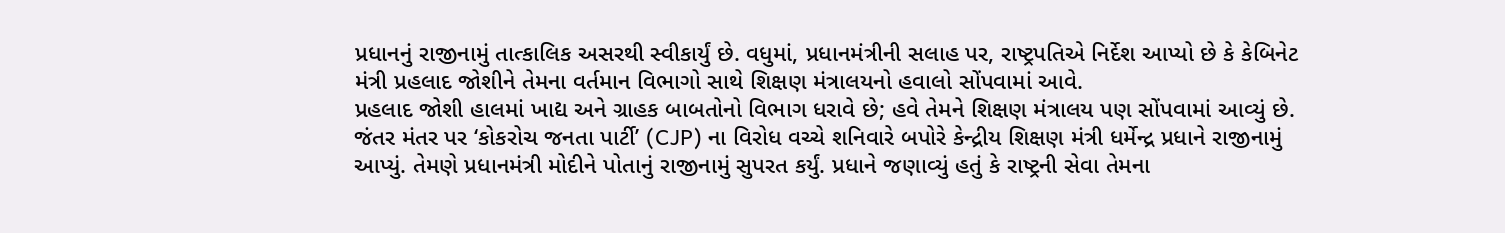પ્રધાનનું રાજીનામું તાત્કાલિક અસરથી સ્વીકાર્યું છે. વધુમાં, પ્રધાનમંત્રીની સલાહ પર, રાષ્ટ્રપતિએ નિર્દેશ આપ્યો છે કે કેબિનેટ મંત્રી પ્રહલાદ જોશીને તેમના વર્તમાન વિભાગો સાથે શિક્ષણ મંત્રાલયનો હવાલો સોંપવામાં આવે.
પ્રહલાદ જોશી હાલમાં ખાદ્ય અને ગ્રાહક બાબતોનો વિભાગ ધરાવે છે; હવે તેમને શિક્ષણ મંત્રાલય પણ સોંપવામાં આવ્યું છે.
જંતર મંતર પર ‘કોકરોચ જનતા પાર્ટી’ (CJP) ના વિરોધ વચ્ચે શનિવારે બપોરે કેન્દ્રીય શિક્ષણ મંત્રી ધર્મેન્દ્ર પ્રધાને રાજીનામું આપ્યું. તેમણે પ્રધાનમંત્રી મોદીને પોતાનું રાજીનામું સુપરત કર્યું. પ્રધાને જણાવ્યું હતું કે રાષ્ટ્રની સેવા તેમના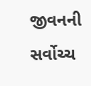જીવનની સર્વોચ્ચ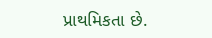પ્રાથમિકતા છે.